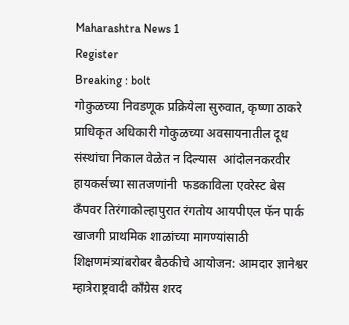Maharashtra News 1
Register
Breaking : bolt
गोकुळच्या निवडणूक प्रक्रियेला सुरुवात, कृष्णा ठाकरे प्राधिकृत अधिकारी गोकुळच्या अवसायनातील दूध संस्थांचा निकाल वेळेत न दिल्यास  आंदोलनकरवीर हायकर्सच्या सातजणांनी  फडकाविला एवरेस्ट बेस कँपवर तिरंगाकोल्हापुरात रंगतोय आयपीएल फॅन पार्क खाजगी प्राथमिक शाळांच्या मागण्यांसाठी शिक्षणमंत्र्यांबरोबर बैठकीचे आयोजन: आमदार ज्ञानेश्वर म्हात्रेराष्ट्रवादी काँग्रेस शरद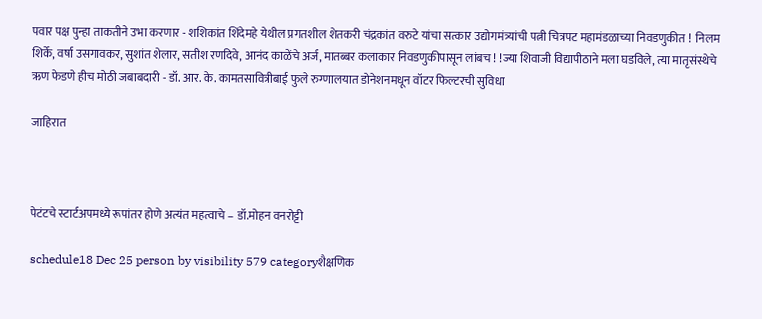पवार पक्ष पुन्हा ताकतीने उभा करणार - शशिकांत शिंदेमहे येथील प्रगतशील शेतकरी चंद्रकांत वरुटे यांचा सत्कार उद्योगमंत्र्यांची पत्नी चित्रपट महामंडळाच्या निवडणुकीत !  निलम शिर्के, वर्षा उसगावकर, सुशांत शेलार, सतीश रणदिवे, आनंद काळेंचे अर्ज, मातब्बर कलाकार निवडणुकीपासून लांबच ! !ज्या शिवाजी विद्यापीठाने मला घडविले, त्या मातृसंस्थेचे ऋण फेडणे हीच मोठी जबाबदारी - डॉ. आर. के. कामतसावित्रीबाई फुले रुग्णालयात डोनेशनमधून वॉटर फिल्टरची सुविधा

जाहिरात



पेटंटचे स्टार्टअपमध्ये रूपांतर होणे अत्यंत महत्वाचे – डॉ.मोहन वनरोट्टी

schedule18 Dec 25 person by visibility 579 categoryशैक्षणिक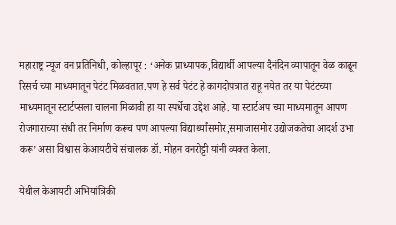महाराष्ट्र न्यूज वन प्रतिनिधी, कोल्हापूर : ‘अनेक प्राध्यापक,विद्यार्थी आपल्या दैनंदिन व्यापातून वेळ काढून रिसर्च च्या माध्यमातून पेटंट मिळवतात.पण हे सर्व पेटंट हे कागदोपत्रात राहू नयेत तर या पेटंटच्या माध्यमातून स्टार्टप्सला चालना मिळावी हा या स्पर्धेचा उद्देश आहे. या स्टार्टअप च्या माध्यमातून आपण रोजगाराच्या संधी तर निर्माण करूच पण आपल्या विद्यार्थ्यांसमोर,समाजासमोर उद्योजकतेचा आदर्श उभा करू’ असा विश्वास केआयटीचे संचालक डॉ. मोहन वनरोट्टी यांनी व्यक्त केला.

येथील केआयटी अभियांत्रिकी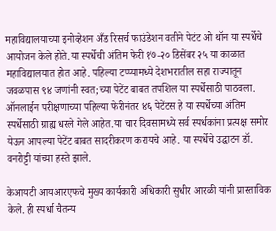महाविद्यालयाच्या इनोव्हेशन अँड रिसर्च फाउंडेशन वतीने पेटंट ओ थॉन या स्पर्धेचे आयोजन केले होते.या स्पर्धेची अंतिम फेरी १७-२० डिसेंबर २५ या काळात महाविद्यालयात होत आहे. पहिल्या टप्प्यामध्ये देशभरातील सहा राज्यातून जवळपास ९४ जणांनी स्वत;च्या पेटेंट बाबत तपशिल या स्पर्धेसाठी पाठवला. ऑनलाईन परीक्षणाच्या पहिल्या फेरीनंतर ४६ पेटेंटस हे या स्पर्धेच्या अंतिम स्पर्धेसाठी ग्राह्य धरले गेले आहेत.या चार दिवसामध्ये सर्व स्पर्धकांना प्रत्यक्ष समोर येऊन आपल्या पेटेंट बाबत सादरीकरण करायचे आहे. या स्पर्धेचे उद्घाटन डॉ. वनरोट्टी यांच्या हस्ते झाले.

केआयटी आयआरएफचे मुख्य कार्यकारी अधिकारी सुधीर आरळी यांनी प्रास्ताविक केले. ही स्पर्धा चैतन्य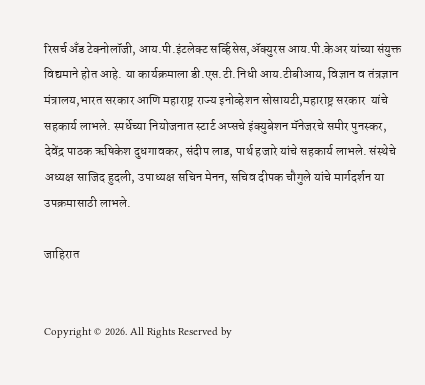रिसर्च अँड टेक्नोलॉजी, आय.पी.इंटलेक्ट सर्व्हिसेस,ॲक्युरस आय.पी.केअर यांच्या संयुक्त विद्यमाने होत आहे. या कार्यक्रमाला डी.एस.टी.निधी आय.टीबीआय, विज्ञान व तंत्रज्ञान मंत्रालय,भारत सरकार आणि महाराष्ट्र राज्य इनोव्हेशन सोसायटी,महाराष्ट्र सरकार  यांचे सहकार्य लाभले. स्पर्धेच्या नियोजनात स्टार्ट अप्सचे इंक्युबेशन मॅनेजरचे समीर पुनस्कर, देवेंद्र पाठक ऋषिकेश दुधगावकर, संदीप लाड, पार्थ हजारे यांचे सहकार्य लाभले. संस्थेचे अध्यक्ष साजिद हुदली, उपाध्यक्ष सचिन मेनन, सचिव दीपक चौगुले यांचे मार्गदर्शन या उपक्रमासाठी लाभले.

जाहिरात


Copyright © 2026. All Rights Reserved by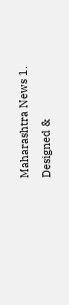Maharashtra News 1.
Designed &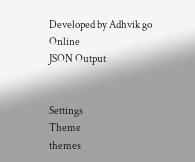Developed by Adhvik go Online
JSON Output


Settings
Theme
themes